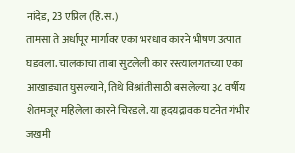नांदेड, 23 एप्रिल (हिं.स.)
तामसा ते अर्धापूर मार्गावर एका भरधाव कारने भीषण उत्पात घडवला. चालकाचा ताबा सुटलेली कार रस्त्यालगतच्या एका आखाड्यात घुसल्याने, तिथे विश्रांतीसाठी बसलेल्या ३८ वर्षीय शेतमजूर महिलेला कारने चिरडले. या हृदयद्रावक घटनेत गंभीर जखमी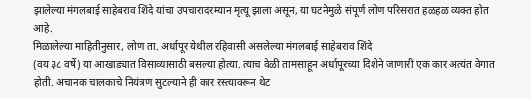झालेल्या मंगलबाई साहेबराव शिंदे यांचा उपचारादरम्यान मृत्यू झाला असून, या घटनेमुळे संपूर्ण लोण परिसरात हळहळ व्यक्त होत आहे.
मिळालेल्या माहितीनुसार, लोण ता. अर्धापूर येथील रहिवासी असलेल्या मंगलबाई साहेबराव शिंदे
(वय ३८ वर्षे) या आखाड्यात विसाव्यासाठी बसल्या होत्या. त्याच वेळी तामसाहून अर्धापूरच्या दिशेने जाणारी एक कार अत्यंत वेगात होती. अचानक चालकाचे नियंत्रण सुटल्याने ही कार रस्त्यावरून थेट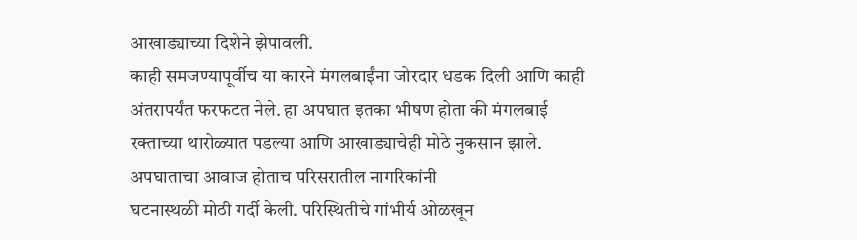आखाड्याच्या दिशेने झेपावली.
काही समजण्यापूर्वीच या कारने मंगलबाईंना जोरदार धडक दिली आणि काही अंतरापर्यंत फरफटत नेले. हा अपघात इतका भीषण होता की मंगलबाई रक्ताच्या थारोळ्यात पडल्या आणि आखाड्याचेही मोठे नुकसान झाले. अपघाताचा आवाज होताच परिसरातील नागरिकांनी
घटनास्थळी मोठी गर्दी केली. परिस्थितीचे गांभीर्य ओळखून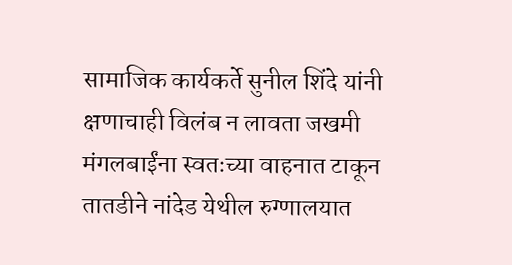सामाजिक कार्यकर्ते सुनील शिंदे यांनी क्षणाचाही विलंब न लावता जखमी मंगलबाईंना स्वतःच्या वाहनात टाकून तातडीने नांदेड येथील रुग्णालयात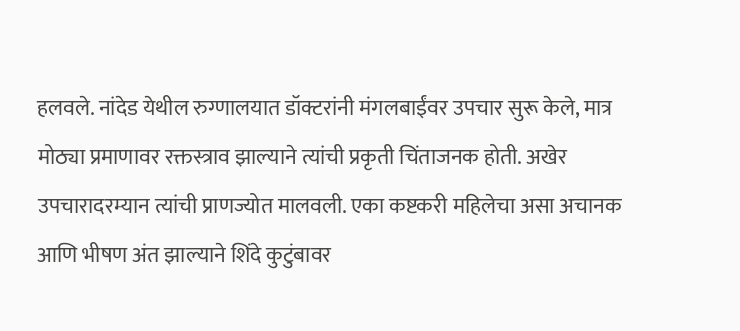हलवले. नांदेड येथील रुग्णालयात डॉक्टरांनी मंगलबाईंवर उपचार सुरू केले, मात्र मोठ्या प्रमाणावर रक्तस्त्राव झाल्याने त्यांची प्रकृती चिंताजनक होती. अखेर उपचारादरम्यान त्यांची प्राणज्योत मालवली. एका कष्टकरी महिलेचा असा अचानक आणि भीषण अंत झाल्याने शिंदे कुटुंबावर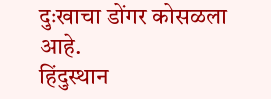दुःखाचा डोंगर कोसळला आहे.
हिंदुस्थान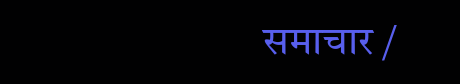समाचार /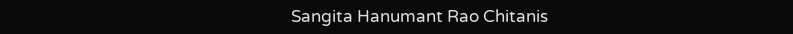Sangita Hanumant Rao Chitanis